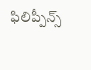ఫిలిప్పీన్స్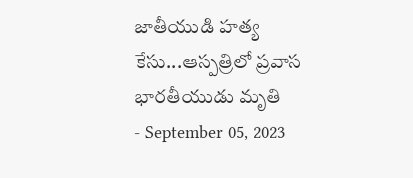జాతీయుడి హత్య కేసు...ఆస్పత్రిలో ప్రవాస భారతీయుడు మృతి
- September 05, 2023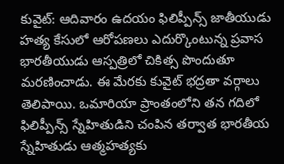కువైట్: ఆదివారం ఉదయం ఫిలిప్పీన్స్ జాతీయుడు హత్య కేసులో ఆరోపణలు ఎదుర్కొంటున్న ప్రవాస భారతీయుడు ఆస్పత్రిలో చికిత్స పొందుతూ మరణించాడు. ఈ మేరకు కువైట్ భద్రతా వర్గాలు తెలిపాయి. ఒమారియా ప్రాంతంలోని తన గదిలో ఫిలిప్పీన్స్ స్నేహితుడిని చంపిన తర్వాత భారతీయ స్నేహితుడు ఆత్మహత్యకు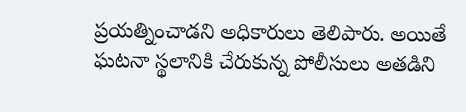ప్రయత్నించాడని అధికారులు తెలిపారు. అయితే ఘటనా స్థలానికి చేరుకున్న పోలీసులు అతడిని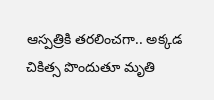ఆస్పత్రికి తరలించగా.. అక్కడ చికిత్స పొందుతూ మృతి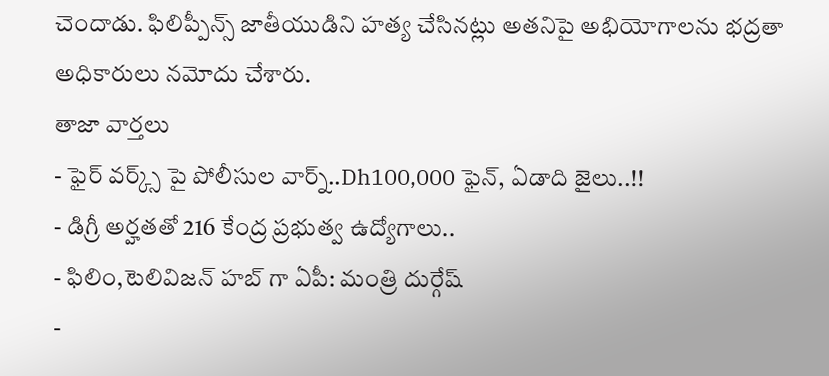చెందాడు. ఫిలిప్పీన్స్ జాతీయుడిని హత్య చేసినట్లు అతనిపై అభియోగాలను భద్రతా అధికారులు నమోదు చేశారు.
తాజా వార్తలు
- ఫైర్ వర్క్స్ పై పోలీసుల వార్న్..Dh100,000 ఫైన్, ఏడాది జైలు..!!
- డిగ్రీ అర్హతతో 216 కేంద్ర ప్రభుత్వ ఉద్యోగాలు..
- ఫిలిం,టెలివిజన్ హబ్ గా ఏపీ: మంత్రి దుర్గేష్
-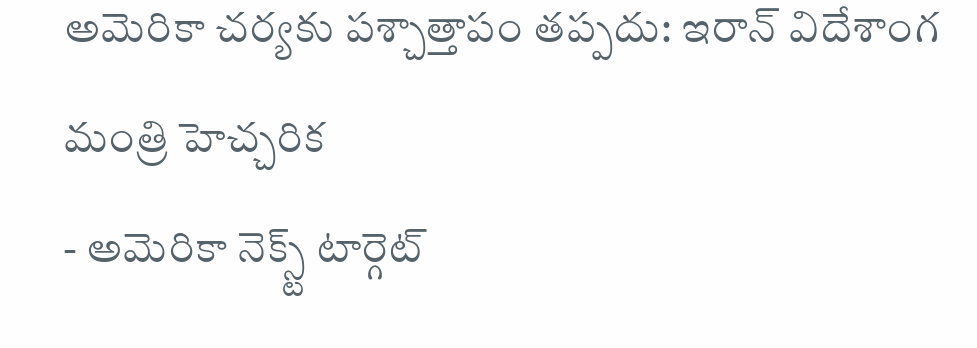అమెరికా చర్యకు పశ్చాత్తాపం తప్పదు: ఇరాన్ విదేశాంగ మంత్రి హెచ్చరిక
- అమెరికా నెక్స్ట్ టార్గెట్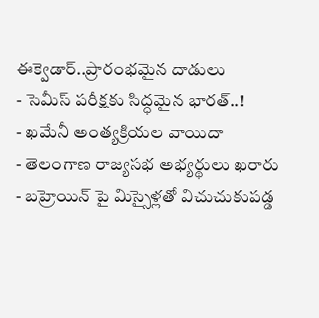ఈక్వెడార్..ప్రారంభమైన దాడులు
- సెమీస్ పరీక్షకు సిద్ధమైన భారత్..!
- ఖమేనీ అంత్యక్రియల వాయిదా
- తెలంగాణ రాజ్యసభ అభ్యర్థులు ఖరారు
- బహ్రెయిన్ పై మిస్సైళ్లతో విచుచుకుపడ్డ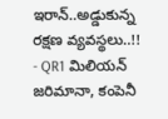ఇరాన్..అడ్డుకున్న రక్షణ వ్యవస్థలు..!!
- QR1 మిలియన్ జరిమానా, కంపెనీ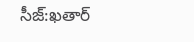సీజ్:ఖతార్